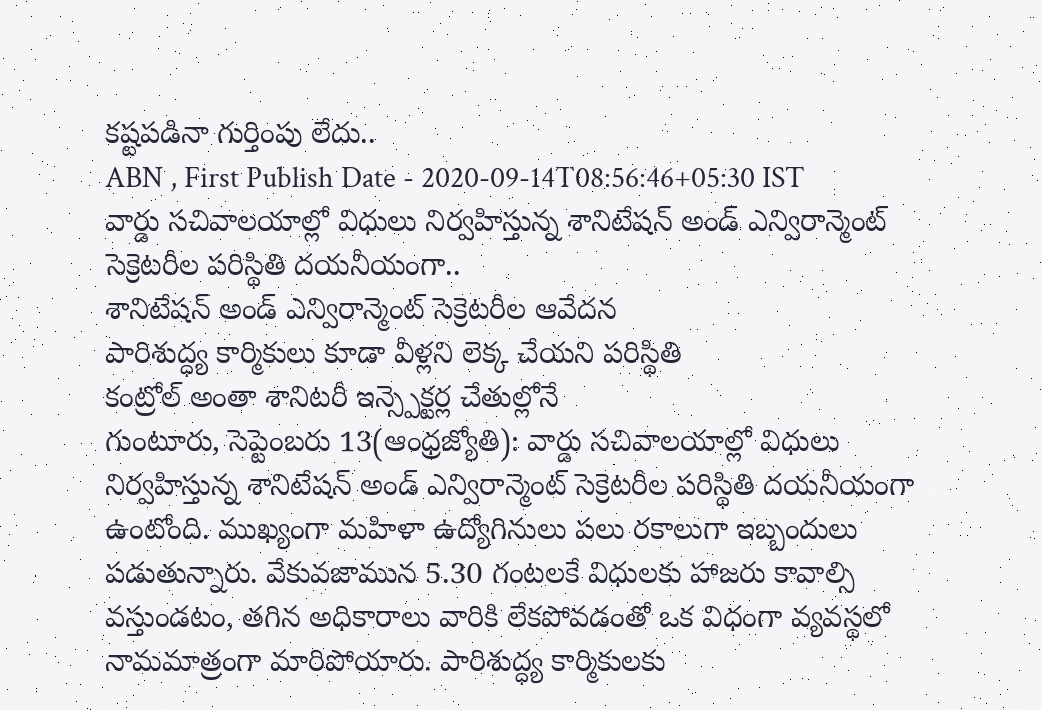కష్టపడినా గుర్తింపు లేదు..
ABN , First Publish Date - 2020-09-14T08:56:46+05:30 IST
వార్డు సచివాలయాల్లో విధులు నిర్వహిస్తున్న శానిటేషన్ అండ్ ఎన్విరాన్మెంట్ సెక్రెటరీల పరిస్థితి దయనీయంగా..
శానిటేషన్ అండ్ ఎన్విరాన్మెంట్ సెక్రెటరీల ఆవేదన
పారిశుద్ధ్య కార్మికులు కూడా వీళ్లని లెక్క చేయని పరిస్థితి
కంట్రోల్ అంతా శానిటరీ ఇన్స్పెక్టర్ల చేతుల్లోనే
గుంటూరు, సెప్టెంబరు 13(ఆంధ్రజ్యోతి): వార్డు సచివాలయాల్లో విధులు నిర్వహిస్తున్న శానిటేషన్ అండ్ ఎన్విరాన్మెంట్ సెక్రెటరీల పరిస్థితి దయనీయంగా ఉంటోంది. ముఖ్యంగా మహిళా ఉద్యోగినులు పలు రకాలుగా ఇబ్బందులు పడుతున్నారు. వేకువజామున 5.30 గంటలకే విధులకు హాజరు కావాల్సి వస్తుండటం, తగిన అధికారాలు వారికి లేకపోవడంతో ఒక విధంగా వ్యవస్థలో నామమాత్రంగా మారిపోయారు. పారిశుద్ధ్య కార్మికులకు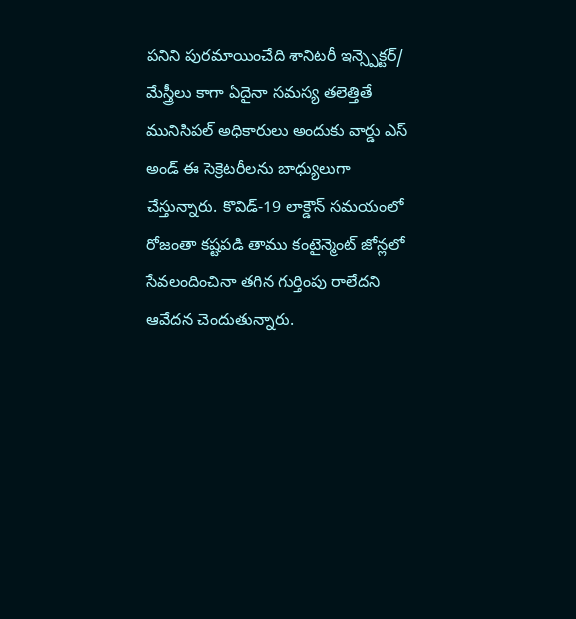పనిని పురమాయించేది శానిటరీ ఇన్స్పెక్టర్/ మేస్త్రీలు కాగా ఏదైనా సమస్య తలెత్తితే మునిసిపల్ అధికారులు అందుకు వార్డు ఎస్ అండ్ ఈ సెక్రెటరీలను బాధ్యులుగా చేస్తున్నారు. కొవిడ్-19 లాక్డౌన్ సమయంలో రోజంతా కష్టపడి తాము కంటైన్మెంట్ జోన్లలో సేవలందించినా తగిన గుర్తింపు రాలేదని ఆవేదన చెందుతున్నారు.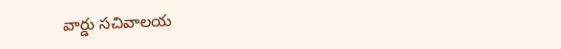వార్డు సచివాలయ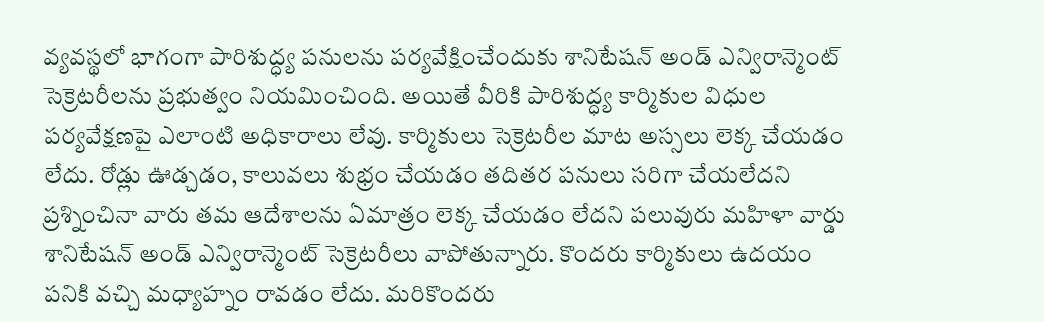వ్యవస్థలో భాగంగా పారిశుద్ధ్య పనులను పర్యవేక్షించేందుకు శానిటేషన్ అండ్ ఎన్విరాన్మెంట్ సెక్రెటరీలను ప్రభుత్వం నియమించింది. అయితే వీరికి పారిశుద్ధ్య కార్మికుల విధుల పర్యవేక్షణపై ఎలాంటి అధికారాలు లేవు. కార్మికులు సెక్రెటరీల మాట అస్సలు లెక్క చేయడం లేదు. రోడ్లు ఊడ్చడం, కాలువలు శుభ్రం చేయడం తదితర పనులు సరిగా చేయలేదని ప్రశ్నించినా వారు తమ ఆదేశాలను ఏమాత్రం లెక్క చేయడం లేదని పలువురు మహిళా వార్డు శానిటేషన్ అండ్ ఎన్విరాన్మెంట్ సెక్రెటరీలు వాపోతున్నారు. కొందరు కార్మికులు ఉదయం పనికి వచ్చి మధ్యాహ్నం రావడం లేదు. మరికొందరు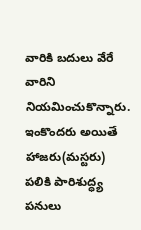వారికి బదులు వేరే వారిని నియమించుకొన్నారు. ఇంకొందరు అయితే హాజరు(మస్టరు) పలికి పారిశుద్ధ్య పనులు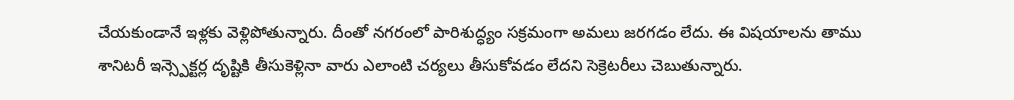చేయకుండానే ఇళ్లకు వెళ్లిపోతున్నారు. దీంతో నగరంలో పారిశుద్ధ్యం సక్రమంగా అమలు జరగడం లేదు. ఈ విషయాలను తాము శానిటరీ ఇన్స్పెక్టర్ల దృష్టికి తీసుకెళ్లినా వారు ఎలాంటి చర్యలు తీసుకోవడం లేదని సెక్రెటరీలు చెబుతున్నారు.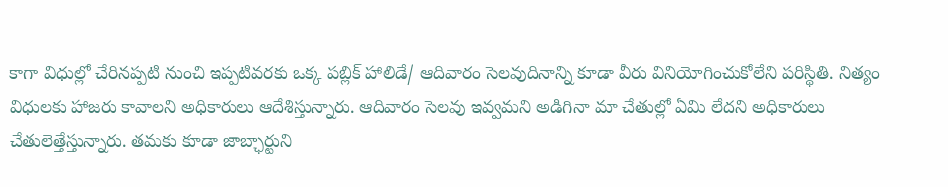కాగా విధుల్లో చేరినప్పటి నుంచి ఇప్పటివరకు ఒక్క పబ్లిక్ హాలిడే/ ఆదివారం సెలవుదినాన్ని కూడా వీరు వినియోగించుకోలేని పరిస్థితి. నిత్యం విధులకు హాజరు కావాలని అధికారులు ఆదేశిస్తున్నారు. ఆదివారం సెలవు ఇవ్వమని అడిగినా మా చేతుల్లో ఏమి లేదని అధికారులు చేతులెత్తేస్తున్నారు. తమకు కూడా జాబ్ఛార్టుని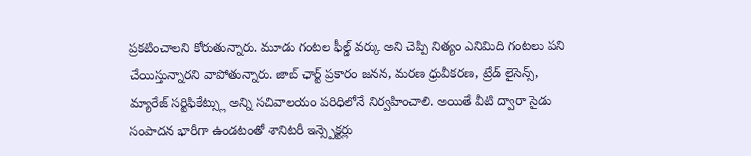ప్రకటించాలని కోరుతున్నారు. మూడు గంటల ఫీల్డ్ వర్కు అని చెప్పి నిత్యం ఎనిమిది గంటలు పని చేయిస్తున్నారని వాపోతున్నారు. జాబ్ ఛార్ట్ ప్రకారం జనన, మరణ ధ్రువీకరణ, ట్రేడ్ లైసెన్స్, మ్యారేజ్ సర్టిఫికేట్స్లు అన్ని సచివాలయం పరిధిలోనే నిర్వహించాలి. అయితే వీటి ద్వారా సైడు సంపాదన భారీగా ఉండటంతో శానిటరీ ఇన్స్పెక్టర్లు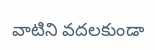వాటిని వదలకుండా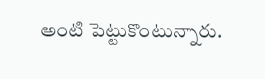అంటి పెట్టుకొంటున్నారు.